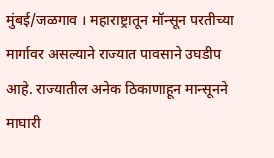मुंबई/जळगाव । महाराष्ट्रातून मॉन्सून परतीच्या मार्गावर असल्याने राज्यात पावसाने उघडीप आहे. राज्यातील अनेक ठिकाणाहून मान्सूनने माघारी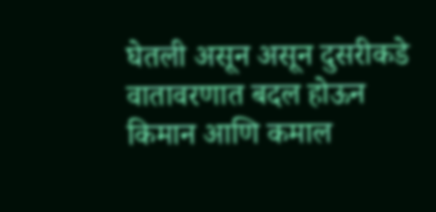घेतली असून असून दुसरीकडे वातावरणात बदल होऊन किमान आणि कमाल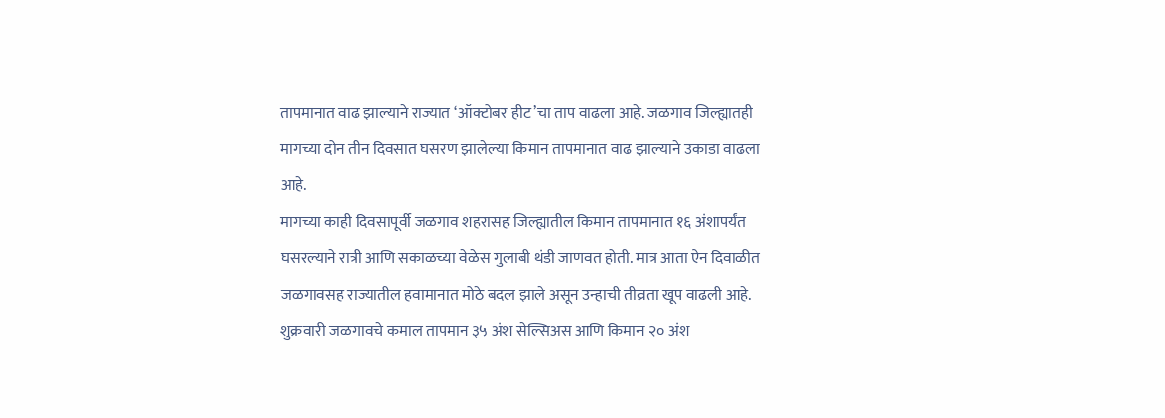तापमानात वाढ झाल्याने राज्यात ‘ऑक्टोबर हीट’चा ताप वाढला आहे. जळगाव जिल्ह्यातही मागच्या दोन तीन दिवसात घसरण झालेल्या किमान तापमानात वाढ झाल्याने उकाडा वाढला आहे.
मागच्या काही दिवसापूर्वी जळगाव शहरासह जिल्ह्यातील किमान तापमानात १६ अंशापर्यंत घसरल्याने रात्री आणि सकाळच्या वेळेस गुलाबी थंडी जाणवत होती. मात्र आता ऐन दिवाळीत जळगावसह राज्यातील हवामानात मोठे बदल झाले असून उन्हाची तीव्रता खूप वाढली आहे.
शुक्रवारी जळगावचे कमाल तापमान ३५ अंश सेल्सिअस आणि किमान २० अंश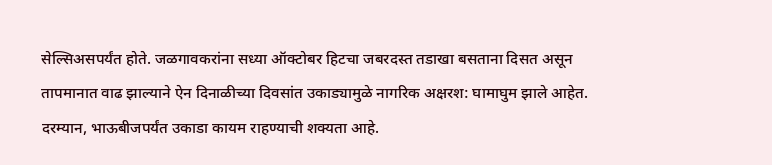सेल्सिअसपर्यंत होते. जळगावकरांना सध्या ऑक्टोबर हिटचा जबरदस्त तडाखा बसताना दिसत असून तापमानात वाढ झाल्याने ऐन दिनाळीच्या दिवसांत उकाड्यामुळे नागरिक अक्षरश: घामाघुम झाले आहेत. दरम्यान, भाऊबीजपर्यंत उकाडा कायम राहण्याची शक्यता आहे.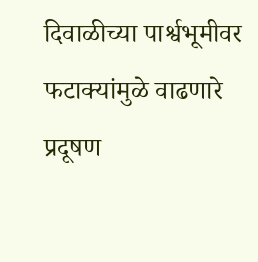दिवाळीच्या पार्श्वभूमीवर फटाक्यांमुळे वाढणारे प्रदूषण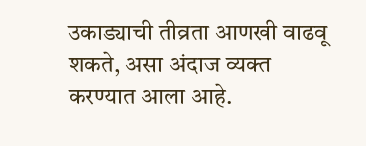उकाड्याची तीव्रता आणखी वाढवू शकते, असा अंदाज व्यक्त करण्यात आला आहे.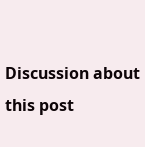Discussion about this post